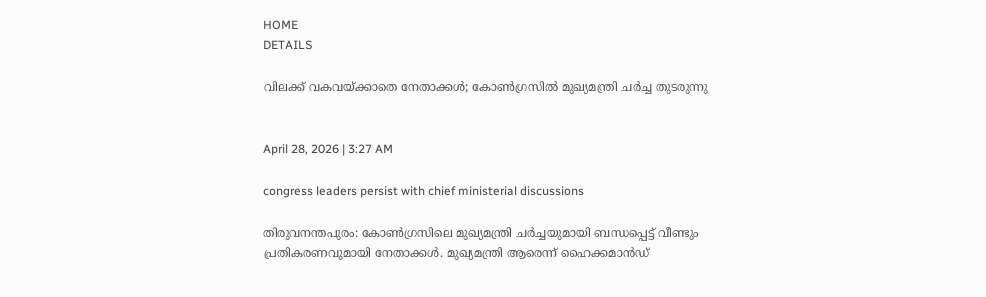HOME
DETAILS

വിലക്ക് വകവയ്ക്കാതെ നേതാക്കൾ; കോൺഗ്രസിൽ മുഖ്യമന്ത്രി ചർച്ച തുടരുന്നു


April 28, 2026 | 3:27 AM

congress leaders persist with chief ministerial discussions

തിരുവനന്തപുരം: കോൺഗ്രസിലെ മുഖ്യമന്ത്രി ചർച്ചയുമായി ബന്ധപ്പെട്ട് വീണ്ടും പ്രതികരണവുമായി നേതാക്കൾ. മുഖ്യമന്ത്രി ആരെന്ന് ഹൈക്കമാൻഡ്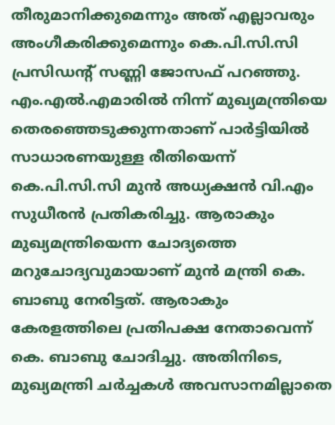തീരുമാനിക്കുമെന്നും അത് എല്ലാവരും അംഗീകരിക്കുമെന്നും കെ.പി.സി.സി പ്രസിഡന്റ് സണ്ണി ജോസഫ് പറഞ്ഞു. എം.എൽ.എമാരിൽ നിന്ന് മുഖ്യമന്ത്രിയെ തെരഞ്ഞെടുക്കുന്നതാണ് പാര്‍ട്ടിയിൽ സാധാരണയുള്ള രീതിയെന്ന് കെ.പി.സി.സി മുന്‍ അധ്യക്ഷൻ വി.എം സുധീരൻ പ്രതികരിച്ചു. ആരാകും മുഖ്യമന്ത്രിയെന്ന ചോദ്യത്തെ മറുചോദ്യവുമായാണ് മുൻ മന്ത്രി കെ. ബാബു നേരിട്ടത്. ആരാകും കേരളത്തിലെ പ്രതിപക്ഷ നേതാവെന്ന് കെ. ബാബു ചോദിച്ചു. അതിനിടെ, മുഖ്യമന്ത്രി ചർച്ചകൾ അവസാനമില്ലാതെ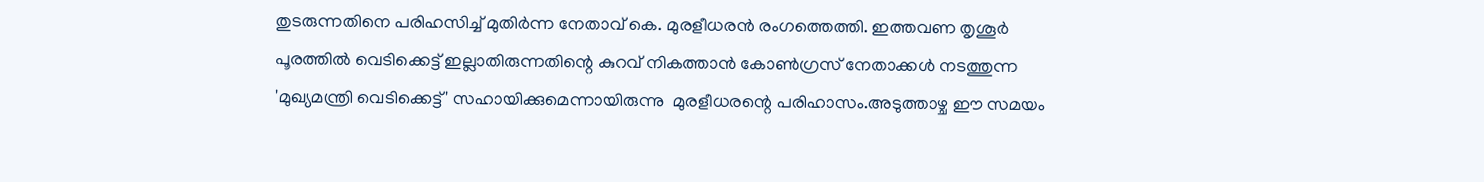തുടരുന്നതിനെ പരിഹസിച്ച് മുതിർന്ന നേതാവ് കെ. മുരളീധരൻ രംഗത്തെത്തി. ഇത്തവണ തൃശൂർ പൂരത്തിൽ വെടിക്കെട്ട് ഇല്ലാതിരുന്നതിന്റെ കുറവ് നികത്താൻ കോൺഗ്രസ് നേതാക്കൾ നടത്തുന്ന 'മുഖ്യമന്ത്രി വെടിക്കെട്ട്' സഹായിക്കുമെന്നായിരുന്നു  മുരളീധരന്റെ പരിഹാസം.അടുത്താഴ്ച ഈ സമയം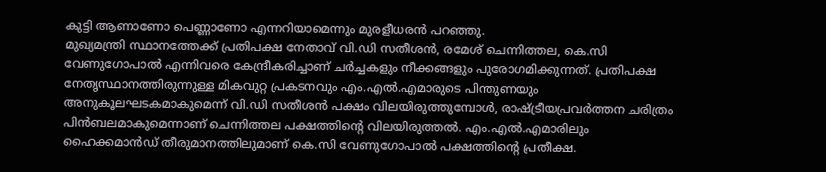കുട്ടി ആണാണോ പെണ്ണാണോ എന്നറിയാമെന്നും മുരളീധരൻ പറഞ്ഞു.
മുഖ്യമന്ത്രി സ്ഥാനത്തേക്ക് പ്രതിപക്ഷ നേതാവ് വി.ഡി സതീശൻ, രമേശ് ചെന്നിത്തല, കെ.സി വേണുഗോപാൽ എന്നിവരെ കേന്ദ്രീകരിച്ചാണ് ചർച്ചകളും നീക്കങ്ങളും പുരോഗമിക്കുന്നത്. പ്രതിപക്ഷ നേതൃസ്ഥാനത്തിരുന്നുള്ള മികവുറ്റ പ്രകടനവും എം.എൽ.എമാരുടെ പിന്തുണയും അനുകൂലഘടകമാകുമെന്ന് വി.ഡി സതീശൻ പക്ഷം വിലയിരുത്തുമ്പോൾ, രാഷ്ട്രീയപ്രവർത്തന ചരിത്രം പിൻബലമാകുമെന്നാണ് ചെന്നിത്തല പക്ഷത്തിൻ്റെ വിലയിരുത്തൽ. എം.എൽ.എമാരിലും ഹൈക്കമാൻഡ് തീരുമാനത്തിലുമാണ് കെ.സി വേണുഗോപാൽ പക്ഷത്തിൻ്റെ പ്രതീക്ഷ.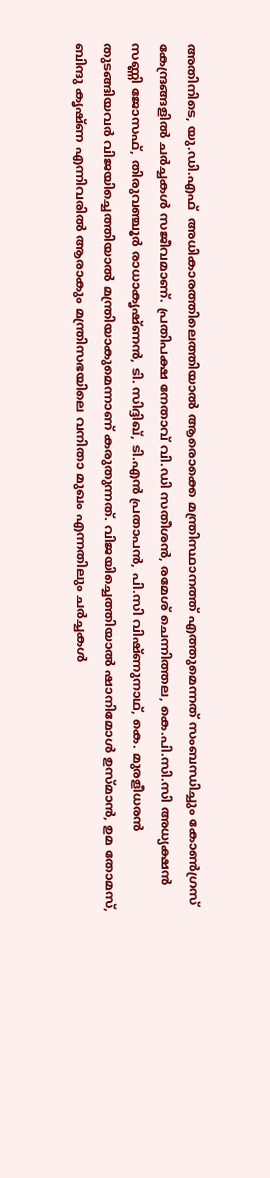അതിനിടെ, യു.ഡി.എഫ്  അധികാരത്തിലെത്തിയാൽ ആരൊക്കെ മന്ത്രിസ്ഥാനത്ത് എത്തുമെന്നത് സംബന്ധിച്ചും കോൺഗ്രസ് കേന്ദ്രങ്ങളിൽ ചർച്ചകൾ സജീവമാണ്. പ്രതിപക്ഷ നേതാവ് വി.ഡി സതീശൻ, രമേശ് ചെന്നിത്തല, കെ.പി.സി.സി അധ്യക്ഷൻ സണ്ണി ജോസഫ്, തിരുവഞ്ചൂർ രാധാകൃഷ്ണൻ, ടി. സിദ്ദിഖ്‌, ടി.എൻ പ്രതാപൻ, പി.സി വിഷ്ണുനാഥ്, കെ. മുരളീധരൻ തുടങ്ങിയവർ വിജയിച്ചെത്തിയാൽ മന്ത്രിയാകുമെന്നാണ് കരുതുന്നത്. വിജയിച്ചെത്തിയാൽ ഷാനിമോൾ ഉസ്മാൻ, ഉമ തോമസ്, ബിന്ദു കൃഷ്ണ എന്നിവരിൽ ആരാകും മന്ത്രിസഭയിലെ വനിതാ മുഖം എന്നതിലും ചർച്ചകൾ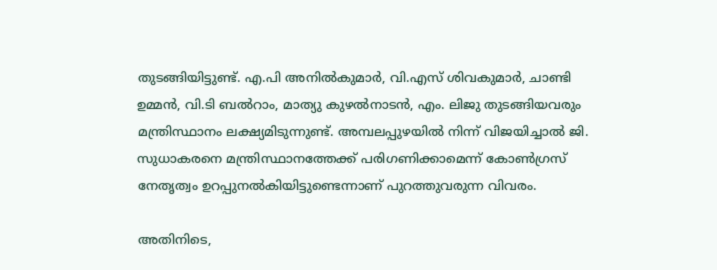തുടങ്ങിയിട്ടുണ്ട്. എ.പി അനിൽകുമാർ, വി.എസ് ശിവകുമാർ, ചാണ്ടി ഉമ്മൻ, വി.ടി ബൽറാം, മാത്യു കുഴൽനാടൻ, എം. ലിജു തുടങ്ങിയവരും മന്ത്രിസ്ഥാനം ലക്ഷ്യമിടുന്നുണ്ട്. അമ്പലപ്പുഴയിൽ നിന്ന് വിജയിച്ചാൽ ജി. സുധാകരനെ മന്ത്രിസ്ഥാനത്തേക്ക് പരിഗണിക്കാമെന്ന് കോൺഗ്രസ് നേതൃത്വം ഉറപ്പുനൽകിയിട്ടുണ്ടെന്നാണ് പുറത്തുവരുന്ന വിവരം.

അതിനിടെ,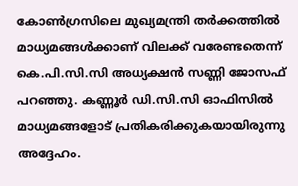കോണ്‍ഗ്രസിലെ മുഖ്യമന്ത്രി തര്‍ക്കത്തില്‍ മാധ്യമങ്ങള്‍ക്കാണ് വിലക്ക് വരേണ്ടതെന്ന് കെ.പി.സി.സി അധ്യക്ഷന്‍ സണ്ണി ജോസഫ് പറഞ്ഞു. കണ്ണൂര്‍ ഡി.സി.സി ഓഫിസില്‍ മാധ്യമങ്ങളോട് പ്രതികരിക്കുകയായിരുന്നു അദ്ദേഹം.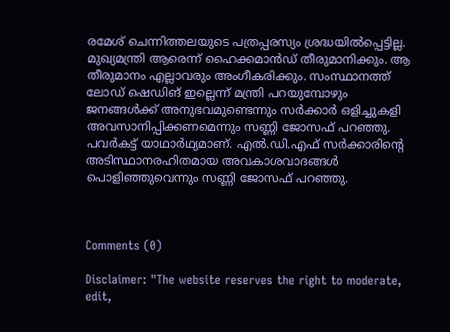രമേശ് ചെന്നിത്തലയുടെ പത്രപ്പരസ്യം ശ്രദ്ധയില്‍പ്പെട്ടില്ല. മുഖ്യമന്ത്രി ആരെന്ന് ഹൈക്കമാന്‍ഡ് തീരുമാനിക്കും. ആ തീരുമാനം എല്ലാവരും അംഗീകരിക്കും. സംസ്ഥാനത്ത് ലോഡ് ഷെഡിങ് ഇല്ലെന്ന് മന്ത്രി പറയുമ്പോഴും ജനങ്ങള്‍ക്ക് അനുഭവമുണ്ടെന്നും സര്‍ക്കാര്‍ ഒളിച്ചുകളി അവസാനിപ്പിക്കണമെന്നും സണ്ണി ജോസഫ് പറഞ്ഞു. പവർകട്ട് യാഥാര്‍ഥ്യമാണ്. എല്‍.ഡി.എഫ് സര്‍ക്കാരിന്റെ അടിസ്ഥാനരഹിതമായ അവകാശവാദങ്ങള്‍ പൊളിഞ്ഞുവെന്നും സണ്ണി ജോസഫ് പറഞ്ഞു.



Comments (0)

Disclaimer: "The website reserves the right to moderate, edit,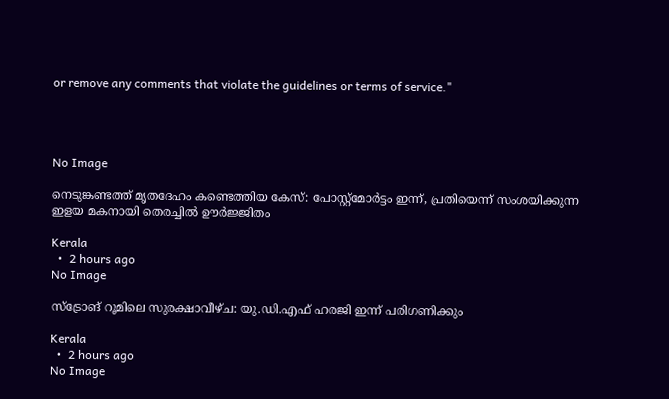or remove any comments that violate the guidelines or terms of service."




No Image

നെടുങ്കണ്ടത്ത് മൃതദേഹം കണ്ടെത്തിയ കേസ്: പോസ്റ്റ്‌മോര്‍ട്ടം ഇന്ന്, പ്രതിയെന്ന് സംശയിക്കുന്ന ഇളയ മകനായി തെരച്ചില്‍ ഊര്‍ജ്ജിതം

Kerala
  •  2 hours ago
No Image

സ്‌ട്രോങ് റൂമിലെ സുരക്ഷാവീഴ്ച: യു.ഡി.എഫ് ഹരജി ഇന്ന് പരിഗണിക്കും

Kerala
  •  2 hours ago
No Image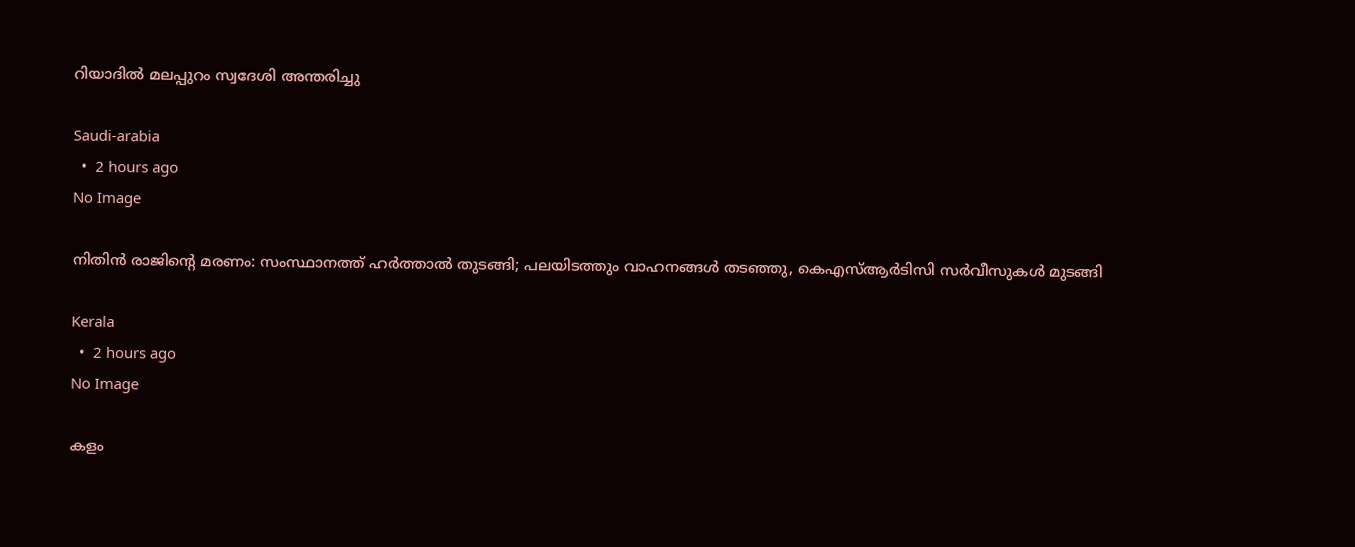റിയാദില്‍ മലപ്പുറം സ്വദേശി അന്തരിച്ചു

Saudi-arabia
  •  2 hours ago
No Image

നിതിന്‍ രാജിന്റെ മരണം: സംസ്ഥാനത്ത് ഹര്‍ത്താല്‍ തുടങ്ങി; പലയിടത്തും വാഹനങ്ങള്‍ തടഞ്ഞു, കെഎസ്ആര്‍ടിസി സര്‍വീസുകള്‍ മുടങ്ങി

Kerala
  •  2 hours ago
No Image

കളം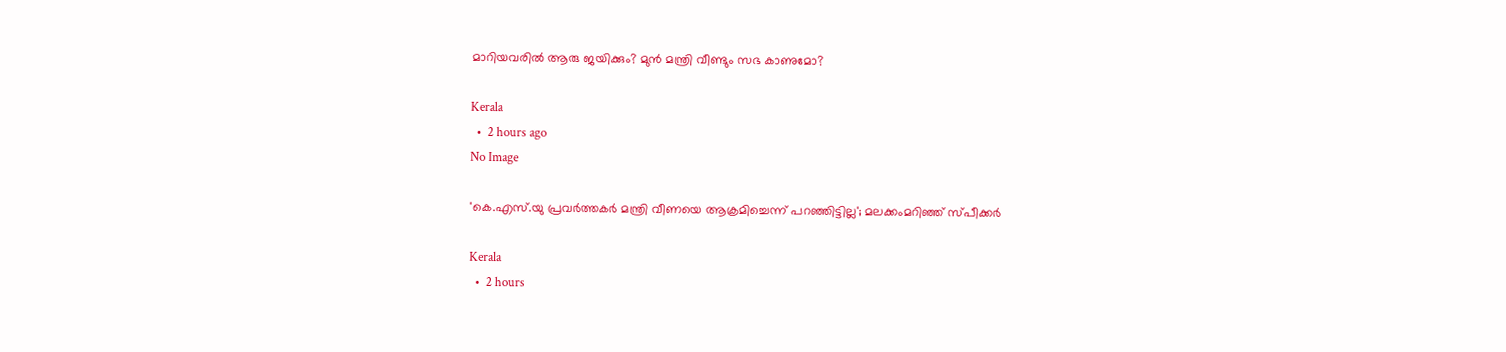മാറിയവരിൽ ആരു ജയിക്കും? മുൻ മന്ത്രി വീണ്ടും സഭ കാണുമോ?

Kerala
  •  2 hours ago
No Image

'കെ.എസ്‌.യു പ്രവര്‍ത്തകര്‍ മന്ത്രി വീണയെ ആക്രമിച്ചെന്ന് പറഞ്ഞിട്ടില്ല'; മലക്കംമറിഞ്ഞ് സ്പീക്കർ

Kerala
  •  2 hours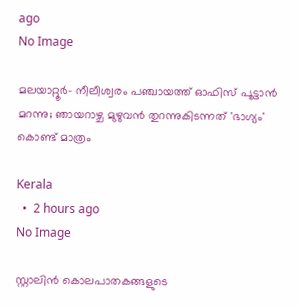ago
No Image

മലയാറ്റൂര്‍- നീലീശ്വരം പഞ്ചായത്ത് ഓഫിസ് പൂട്ടാന്‍ മറന്നു; ഞായറാഴ്ച മുഴുവന്‍ തുറന്നുകിടന്നത് 'ഭാഗ്യം' കൊണ്ട് മാത്രം

Kerala
  •  2 hours ago
No Image

സ്റ്റാലിൻ കൊലപാതകങ്ങളുടെ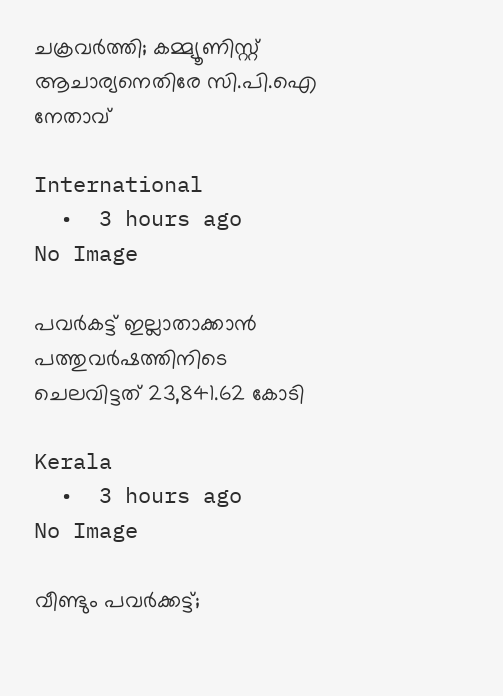ചക്രവർത്തി; കമ്മ്യൂണിസ്റ്റ് ആചാര്യനെതിരേ സി.പി.ഐ നേതാവ്

International
  •  3 hours ago
No Image

പവർകട്ട് ഇല്ലാതാക്കാൻ പത്തുവർഷത്തിനിടെ ചെലവിട്ടത് 23,841.62 കോടി

Kerala
  •  3 hours ago
No Image

വീണ്ടും പവർക്കട്ട്;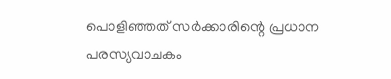പൊളിഞ്ഞത് സർക്കാരിന്റെ പ്രധാന പരസ്യവാചകം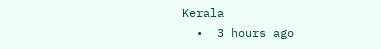Kerala
  •  3 hours ago